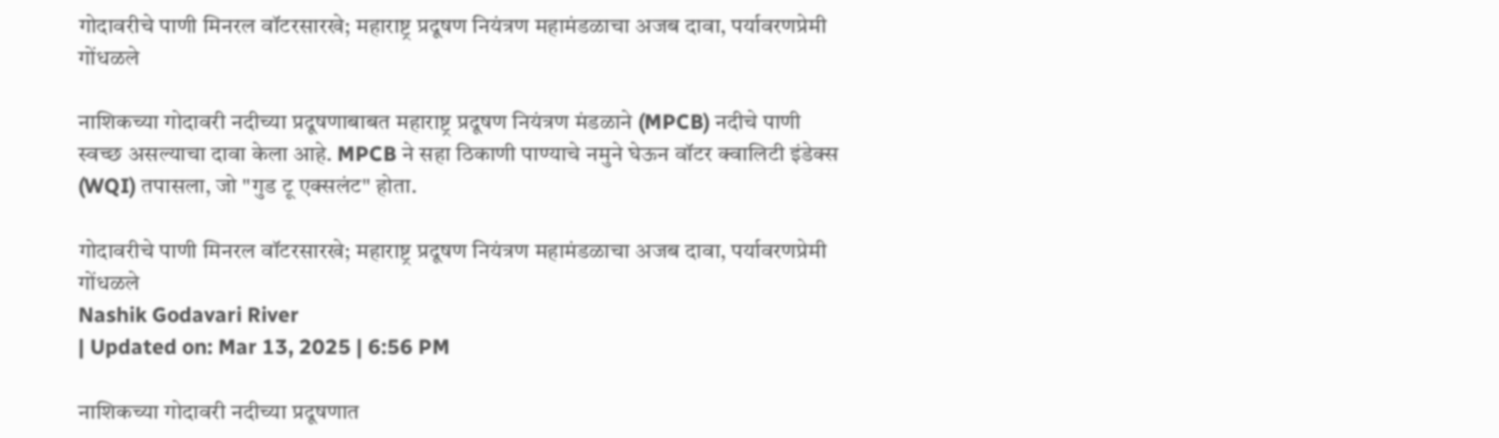गोदावरीचे पाणी मिनरल वॉटरसारखे; महाराष्ट्र प्रदूषण नियंत्रण महामंडळाचा अजब दावा, पर्यावरणप्रेमी गोंधळले

नाशिकच्या गोदावरी नदीच्या प्रदूषणाबाबत महाराष्ट्र प्रदूषण नियंत्रण मंडळाने (MPCB) नदीचे पाणी स्वच्छ असल्याचा दावा केला आहे. MPCB ने सहा ठिकाणी पाण्याचे नमुने घेऊन वॉटर क्वालिटी इंडेक्स (WQI) तपासला, जो "गुड टू एक्सलंट" होता.

गोदावरीचे पाणी मिनरल वॉटरसारखे; महाराष्ट्र प्रदूषण नियंत्रण महामंडळाचा अजब दावा, पर्यावरणप्रेमी गोंधळले
Nashik Godavari River
| Updated on: Mar 13, 2025 | 6:56 PM

नाशिकच्या गोदावरी नदीच्या प्रदूषणात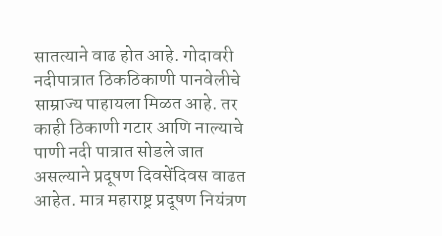सातत्याने वाढ होत आहे. गोदावरी नदीपात्रात ठिकठिकाणी पानवेलीचे साम्राज्य पाहायला मिळत आहे. तर काही ठिकाणी गटार आणि नाल्याचे पाणी नदी पात्रात सोडले जात असल्याने प्रदूषण दिवसेंदिवस वाढत आहेत. मात्र महाराष्ट्र प्रदूषण नियंत्रण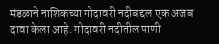मंडळाने नाशिकच्या गोदावरी नदीबद्दल एक अजब दावा केला आहे. गोदावरी नदीतील पाणी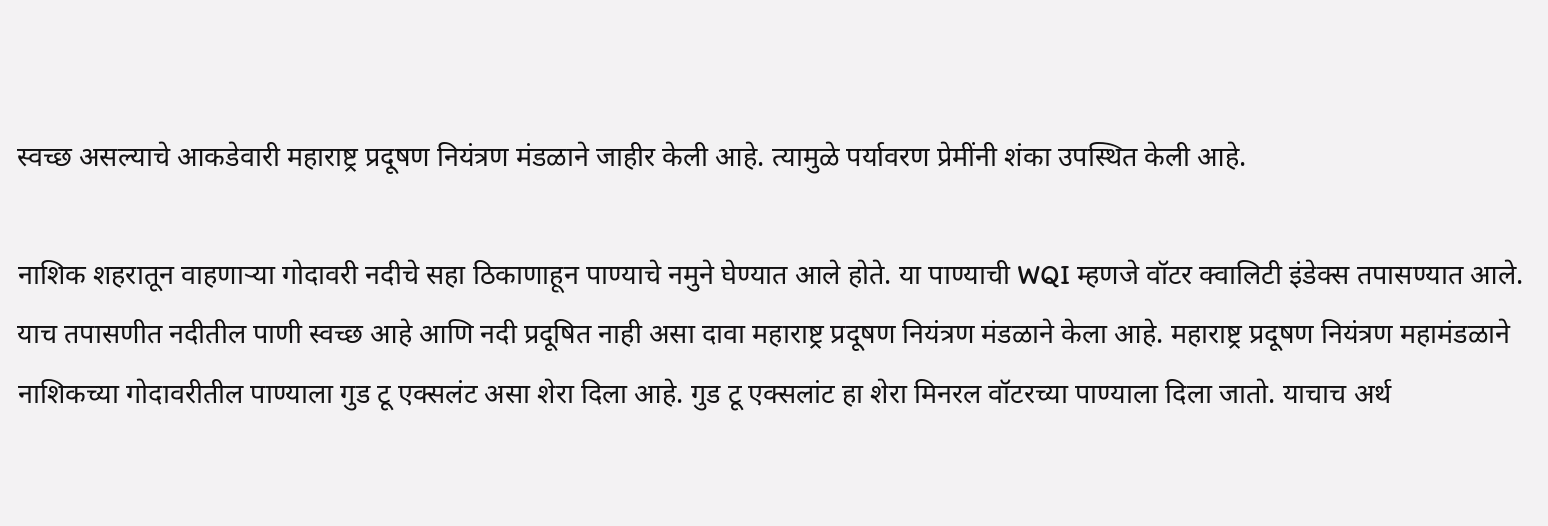स्वच्छ असल्याचे आकडेवारी महाराष्ट्र प्रदूषण नियंत्रण मंडळाने जाहीर केली आहे. त्यामुळे पर्यावरण प्रेमींनी शंका उपस्थित केली आहे.

नाशिक शहरातून वाहणाऱ्या गोदावरी नदीचे सहा ठिकाणाहून पाण्याचे नमुने घेण्यात आले होते. या पाण्याची WQI म्हणजे वॉटर क्वालिटी इंडेक्स तपासण्यात आले. याच तपासणीत नदीतील पाणी स्वच्छ आहे आणि नदी प्रदूषित नाही असा दावा महाराष्ट्र प्रदूषण नियंत्रण मंडळाने केला आहे. महाराष्ट्र प्रदूषण नियंत्रण महामंडळाने नाशिकच्या गोदावरीतील पाण्याला गुड टू एक्सलंट असा शेरा दिला आहे. गुड टू एक्सलांट हा शेरा मिनरल वॉटरच्या पाण्याला दिला जातो. याचाच अर्थ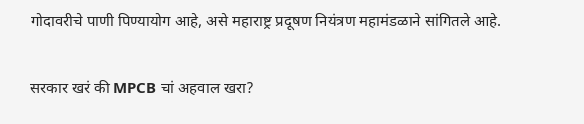गोदावरीचे पाणी पिण्यायोग आहे, असे महाराष्ट्र प्रदूषण नियंत्रण महामंडळाने सांगितले आहे.

सरकार खरं की MPCB चां अहवाल खरा?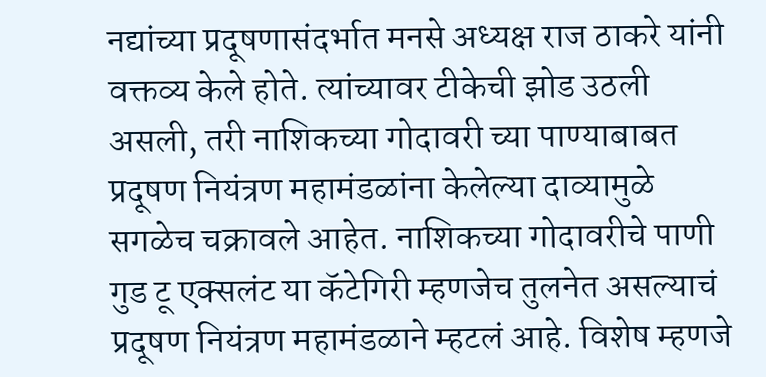नद्यांच्या प्रदूषणासंदर्भात मनसे अध्यक्ष राज ठाकरे यांनी वक्तव्य केले होते. त्यांच्यावर टीकेची झोड उठली असली, तरी नाशिकच्या गोदावरी च्या पाण्याबाबत प्रदूषण नियंत्रण महामंडळांना केलेल्या दाव्यामुळे सगळेच चक्रावले आहेत. नाशिकच्या गोदावरीचे पाणी गुड टू एक्सलंट या कॅटेगिरी म्हणजेच तुलनेत असल्याचं प्रदूषण नियंत्रण महामंडळाने म्हटलं आहे. विशेष म्हणजे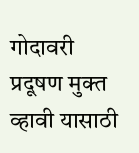गोदावरी प्रदूषण मुक्त व्हावी यासाठी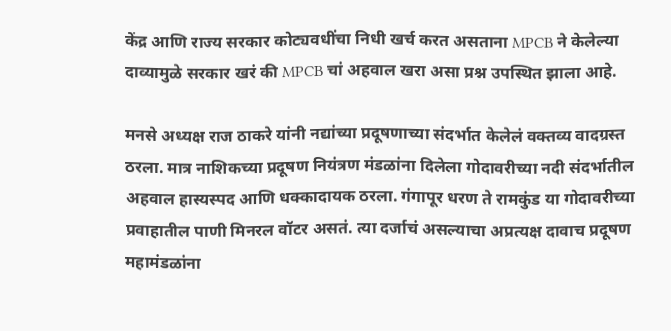केंद्र आणि राज्य सरकार कोट्यवधींचा निधी खर्च करत असताना MPCB ने केलेल्या दाव्यामुळे सरकार खरं की MPCB चां अहवाल खरा असा प्रश्न उपस्थित झाला आहे.

मनसे अध्यक्ष राज ठाकरे यांनी नद्यांच्या प्रदूषणाच्या संदर्भात केलेलं वक्तव्य वादग्रस्त ठरला. मात्र नाशिकच्या प्रदूषण नियंत्रण मंडळांना दिलेला गोदावरीच्या नदी संदर्भातील अहवाल हास्यस्पद आणि धक्कादायक ठरला. गंगापूर धरण ते रामकुंड या गोदावरीच्या प्रवाहातील पाणी मिनरल वॉटर असतं. त्या दर्जाचं असल्याचा अप्रत्यक्ष दावाच प्रदूषण महामंडळांना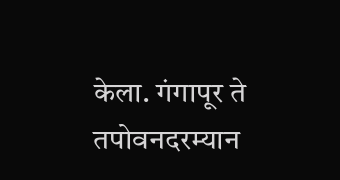केला. गंगापूर ते तपोवनदरम्यान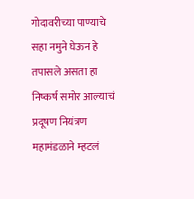गोदावरीच्या पाण्याचे सहा नमुने घेऊन हे तपासले असता हा निष्कर्ष समोर आल्याचं प्रदूषण नियंत्रण महामंडळाने म्हटलं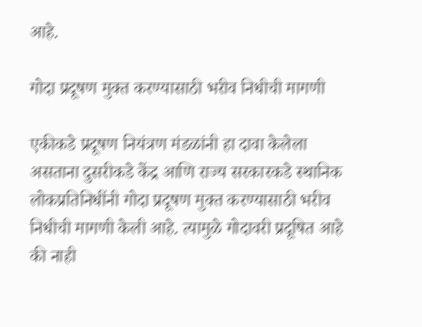आहे.

गोदा प्रदूषण मुक्त करण्यासाठी भरीव निधीची मागणी

एकीकडे प्रदूषण नियंत्रण मंडळांनी हा दावा केलेला असताना दुसरीकडे केंद्र आणि राज्य सरकारकडे स्थानिक लोकप्रतिनिधींनी गोदा प्रदूषण मुक्त करण्यासाठी भरीव निधीची मागणी केली आहे. त्यामुळे गोदावरी प्रदूषित आहे की नाही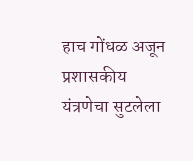हाच गोंधळ अजून प्रशासकीय यंत्रणेचा सुटलेला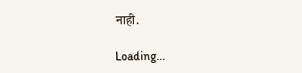नाही.

Loading...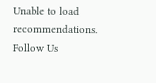Unable to load recommendations.
Follow Us